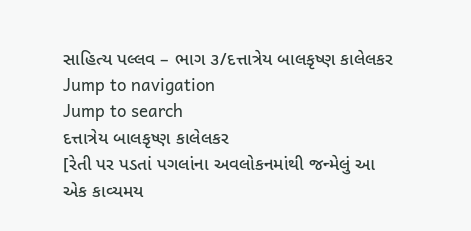સાહિત્ય પલ્લવ – ભાગ ૩/દત્તાત્રેય બાલકૃષ્ણ કાલેલકર
Jump to navigation
Jump to search
દત્તાત્રેય બાલકૃષ્ણ કાલેલકર
[રેતી પર પડતાં પગલાંના અવલોકનમાંથી જન્મેલું આ એક કાવ્યમય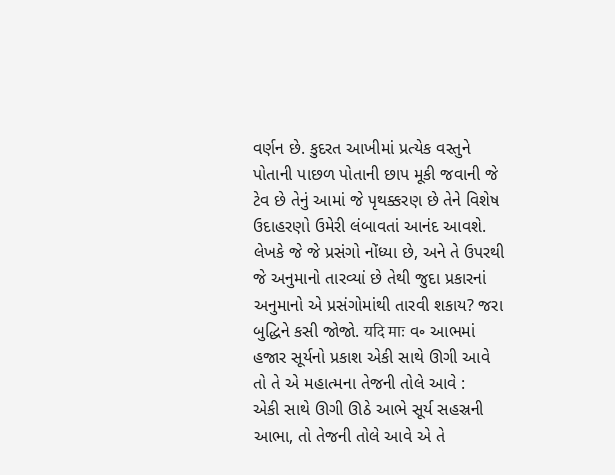વર્ણન છે. કુદરત આખીમાં પ્રત્યેક વસ્તુને પોતાની પાછળ પોતાની છાપ મૂકી જવાની જે ટેવ છે તેનું આમાં જે પૃથક્કરણ છે તેને વિશેષ ઉદાહરણો ઉમેરી લંબાવતાં આનંદ આવશે. લેખકે જે જે પ્રસંગો નોંધ્યા છે, અને તે ઉપરથી જે અનુમાનો તારવ્યાં છે તેથી જુદા પ્રકારનાં અનુમાનો એ પ્રસંગોમાંથી તારવી શકાય? જરા બુદ્ધિને કસી જોજો. यदि माः વ૰ આભમાં હજાર સૂર્યનો પ્રકાશ એકી સાથે ઊગી આવે તો તે એ મહાત્મના તેજની તોલે આવે :
એકી સાથે ઊગી ઊઠે આભે સૂર્ય સહસ્રની
આભા, તો તેજની તોલે આવે એ તે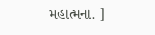મહાત્મના. ]